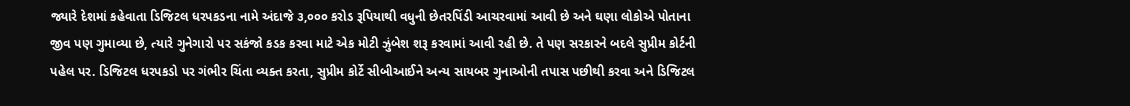જ્યારે દેશમાં કહેવાતા ડિજિટલ ધરપકડના નામે અંદાજે ૩,૦૦૦ કરોડ રૂપિયાથી વધુની છેતરપિંડી આચરવામાં આવી છે અને ઘણા લોકોએ પોતાના જીવ પણ ગુમાવ્યા છે, ત્યારે ગુનેગારો પર સકંજો કડક કરવા માટે એક મોટી ઝુંબેશ શરૂ કરવામાં આવી રહી છે. તે પણ સરકારને બદલે સુપ્રીમ કોર્ટની પહેલ પર. ડિજિટલ ધરપકડો પર ગંભીર ચિંતા વ્યક્ત કરતા, સુપ્રીમ કોર્ટે સીબીઆઈને અન્ય સાયબર ગુનાઓની તપાસ પછીથી કરવા અને ડિજિટલ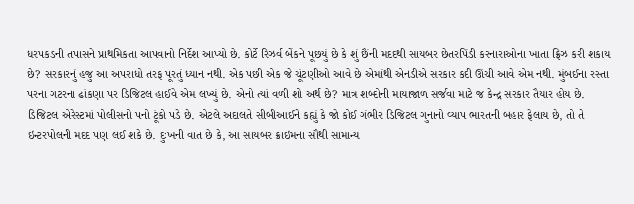ધરપકડની તપાસને પ્રાથમિકતા આપવાનો નિર્દેશ આપ્યો છે. કોર્ટે રિઝર્વ બેંકને પૂછયું છે કે શું છૈંની મદદથી સાયબર છેતરપિંડી કરનારાઓના ખાતા ફ્રિઝ કરી શકાય છે? સરકારનું હજુ આ અપરાધો તરફ પૂરતું ધ્યાન નથી. એક પછી એક જે ચૂંટણીઓ આવે છે એમાંથી એનડીએ સરકાર કદી ઊંચી આવે એમ નથી. મુંબઈના રસ્તા પરના ગટરના ઢાંકણા પર ડિજિટલ હાઈવે એમ લખ્યું છે. એનો ત્યાં વળી શો અર્થ છે? માત્ર શબ્દોની માયાજાળ સર્જવા માટે જ કેન્દ્ર સરકાર તૈયાર હોય છે.
ડિજિટલ એરેસ્ટમાં પોલીસનો પનો ટૂંકો પડે છે. એટલે અદાલતે સીબીઆઈને કહ્યું કે જો કોઈ ગંભીર ડિજિટલ ગુનાનો વ્યાપ ભારતની બહાર ફેલાય છે, તો તે ઇન્ટરપોલની મદદ પણ લઈ શકે છે. દુઃખની વાત છે કે, આ સાયબર ક્રાઇમના સૌથી સામાન્ય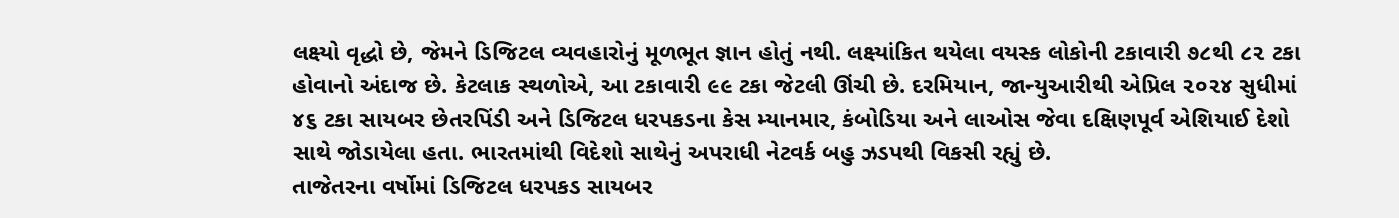લક્ષ્યો વૃદ્ધો છે, જેમને ડિજિટલ વ્યવહારોનું મૂળભૂત જ્ઞાન હોતું નથી. લક્ષ્યાંકિત થયેલા વયસ્ક લોકોની ટકાવારી ૭૮થી ૮૨ ટકા હોવાનો અંદાજ છે. કેટલાક સ્થળોએ, આ ટકાવારી ૯૯ ટકા જેટલી ઊંચી છે. દરમિયાન, જાન્યુઆરીથી એપ્રિલ ૨૦૨૪ સુધીમાં ૪૬ ટકા સાયબર છેતરપિંડી અને ડિજિટલ ધરપકડના કેસ મ્યાનમાર, કંબોડિયા અને લાઓસ જેવા દક્ષિણપૂર્વ એશિયાઈ દેશો સાથે જોડાયેલા હતા. ભારતમાંથી વિદેશો સાથેનું અપરાધી નેટવર્ક બહુ ઝડપથી વિકસી રહ્યું છે.
તાજેતરના વર્ષોમાં ડિજિટલ ધરપકડ સાયબર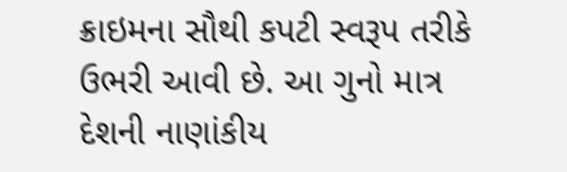ક્રાઇમના સૌથી કપટી સ્વરૂપ તરીકે ઉભરી આવી છે. આ ગુનો માત્ર દેશની નાણાંકીય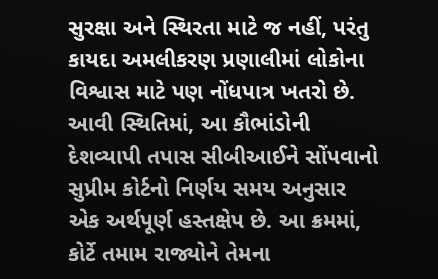સુરક્ષા અને સ્થિરતા માટે જ નહીં, પરંતુ કાયદા અમલીકરણ પ્રણાલીમાં લોકોના વિશ્વાસ માટે પણ નોંધપાત્ર ખતરો છે. આવી સ્થિતિમાં, આ કૌભાંડોની દેશવ્યાપી તપાસ સીબીઆઈને સોંપવાનો સુપ્રીમ કોર્ટનો નિર્ણય સમય અનુસાર એક અર્થપૂર્ણ હસ્તક્ષેપ છે. આ ક્રમમાં, કોર્ટે તમામ રાજ્યોને તેમના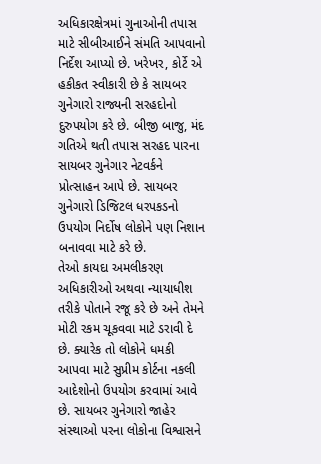અધિકારક્ષેત્રમાં ગુનાઓની તપાસ માટે સીબીઆઈને સંમતિ આપવાનો નિર્દેશ આપ્યો છે. ખરેખર, કોર્ટે એ હકીકત સ્વીકારી છે કે સાયબર ગુનેગારો રાજ્યની સરહદોનો દુરુપયોગ કરે છે. બીજી બાજુ, મંદ ગતિએ થતી તપાસ સરહદ પારના સાયબર ગુનેગાર નેટવર્કને પ્રોત્સાહન આપે છે. સાયબર ગુનેગારો ડિજિટલ ધરપકડનો ઉપયોગ નિર્દોષ લોકોને પણ નિશાન બનાવવા માટે કરે છે.
તેઓ કાયદા અમલીકરણ અધિકારીઓ અથવા ન્યાયાધીશ તરીકે પોતાને રજૂ કરે છે અને તેમને મોટી રકમ ચૂકવવા માટે ડરાવી દે છે. ક્યારેક તો લોકોને ધમકી આપવા માટે સુપ્રીમ કોર્ટના નકલી આદેશોનો ઉપયોગ કરવામાં આવે છે. સાયબર ગુનેગારો જાહેર સંસ્થાઓ પરના લોકોના વિશ્વાસને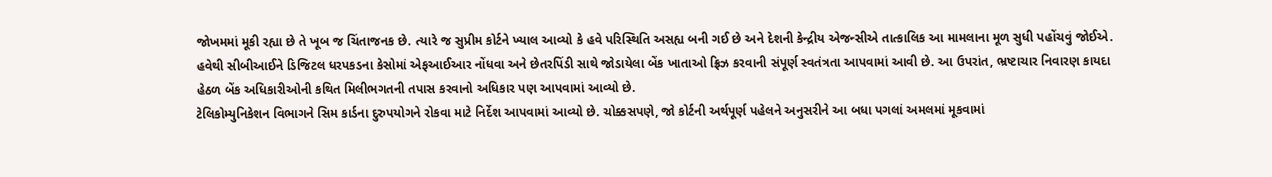જોખમમાં મૂકી રહ્યા છે તે ખૂબ જ ચિંતાજનક છે. ત્યારે જ સુપ્રીમ કોર્ટને ખ્યાલ આવ્યો કે હવે પરિસ્થિતિ અસહ્ય બની ગઈ છે અને દેશની કેન્દ્રીય એજન્સીએ તાત્કાલિક આ મામલાના મૂળ સુધી પહોંચવું જોઈએ. હવેથી સીબીઆઈને ડિજિટલ ધરપકડના કેસોમાં એફઆઈઆર નોંધવા અને છેતરપિંડી સાથે જોડાયેલા બેંક ખાતાઓ ફ્રિઝ કરવાની સંપૂર્ણ સ્વતંત્રતા આપવામાં આવી છે. આ ઉપરાંત, ભ્રષ્ટાચાર નિવારણ કાયદા હેઠળ બેંક અધિકારીઓની કથિત મિલીભગતની તપાસ કરવાનો અધિકાર પણ આપવામાં આવ્યો છે.
ટેલિકોમ્યુનિકેશન વિભાગને સિમ કાર્ડના દુરુપયોગને રોકવા માટે નિર્દેશ આપવામાં આવ્યો છે. ચોક્કસપણે, જો કોર્ટની અર્થપૂર્ણ પહેલને અનુસરીને આ બધા પગલાં અમલમાં મૂકવામાં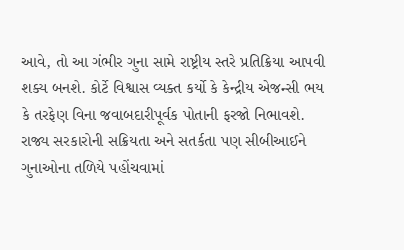આવે, તો આ ગંભીર ગુના સામે રાષ્ટ્રીય સ્તરે પ્રતિક્રિયા આપવી શક્ય બનશે. કોર્ટે વિશ્વાસ વ્યક્ત કર્યો કે કેન્દ્રીય એજન્સી ભય કે તરફેણ વિના જવાબદારીપૂર્વક પોતાની ફરજો નિભાવશે. રાજ્ય સરકારોની સક્રિયતા અને સતર્કતા પણ સીબીઆઈને ગુનાઓના તળિયે પહોંચવામાં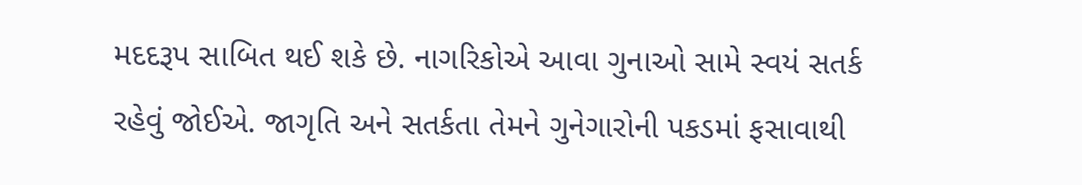મદદરૂપ સાબિત થઈ શકે છે. નાગરિકોએ આવા ગુનાઓ સામે સ્વયં સતર્ક રહેવું જોઈએ. જાગૃતિ અને સતર્કતા તેમને ગુનેગારોની પકડમાં ફસાવાથી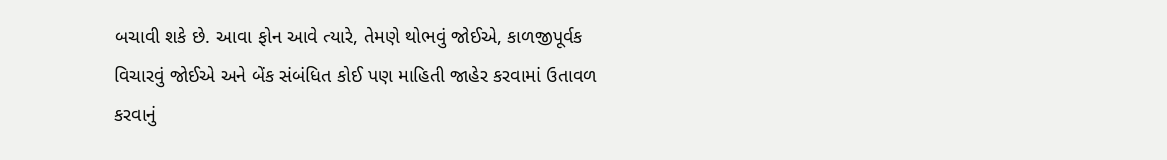બચાવી શકે છે. આવા ફોન આવે ત્યારે, તેમણે થોભવું જોઈએ, કાળજીપૂર્વક વિચારવું જોઈએ અને બેંક સંબંધિત કોઈ પણ માહિતી જાહેર કરવામાં ઉતાવળ કરવાનું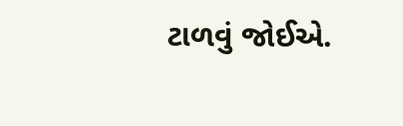ટાળવું જોઈએ.